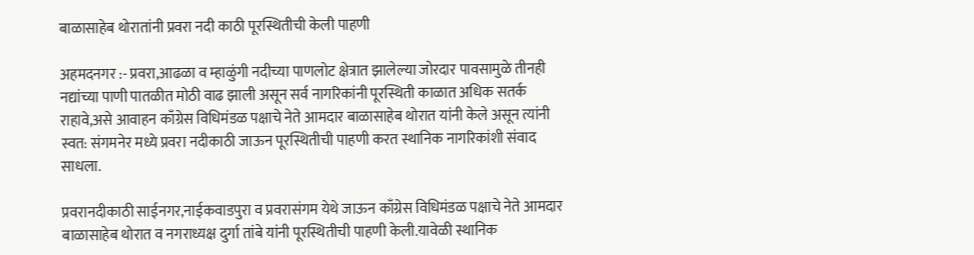बाळासाहेब थोरातांनी प्रवरा नदी काठी पूरस्थितीची केली पाहणी

अहमदनगर :- प्रवरा,आढळा व म्हाळुंगी नदीच्या पाणलोट क्षेत्रात झालेल्या जोरदार पावसामुळे तीनही नद्यांच्या पाणी पातळीत मोठी वाढ झाली असून सर्व नागरिकांनी पूरस्थिती काळात अधिक सतर्क राहावे,असे आवाहन काँग्रेस विधिमंडळ पक्षाचे नेते आमदार बाळासाहेब थोरात यांनी केले असून त्यांनी स्वत: संगमनेर मध्ये प्रवरा नदीकाठी जाऊन पूरस्थितीची पाहणी करत स्थानिक नागरिकांशी संवाद साधला.

प्रवरानदीकाठी साईनगर,नाईकवाडपुरा व प्रवरासंगम येथे जाऊन काँग्रेस विधिमंडळ पक्षाचे नेते आमदार बाळासाहेब थोरात व नगराध्यक्ष दुर्गा तांबे यांनी पूरस्थितीची पाहणी केली.यावेळी स्थानिक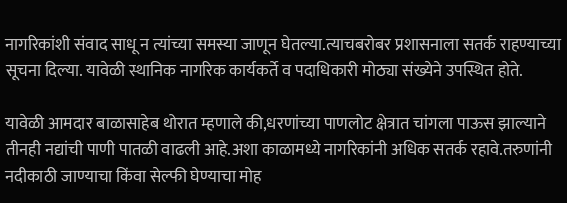नागरिकांशी संवाद साधू न त्यांच्या समस्या जाणून घेतल्या.त्याचबरोबर प्रशासनाला सतर्क राहण्याच्या सूचना दिल्या. यावेळी स्थानिक नागरिक कार्यकर्ते व पदाधिकारी मोठ्या संख्येने उपस्थित होते.

यावेळी आमदार बाळासाहेब थोरात म्हणाले की,धरणांच्या पाणलोट क्षेत्रात चांगला पाऊस झाल्याने तीनही नद्यांची पाणी पातळी वाढली आहे.अशा काळामध्ये नागरिकांनी अधिक सतर्क रहावे.तरुणांनी नदीकाठी जाण्याचा किंवा सेल्फी घेण्याचा मोह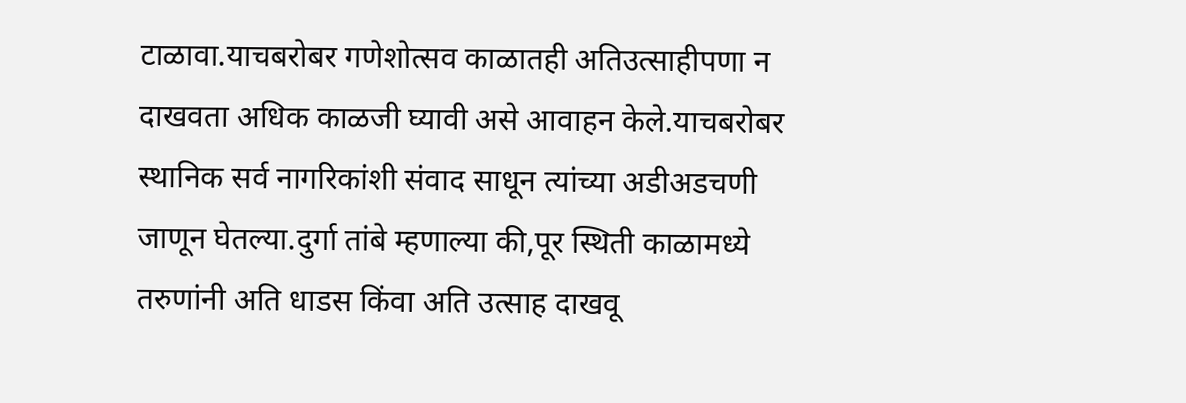टाळावा.याचबरोबर गणेशोत्सव काळातही अतिउत्साहीपणा न दाखवता अधिक काळजी घ्यावी असे आवाहन केले.याचबरोबर स्थानिक सर्व नागरिकांशी संवाद साधून त्यांच्या अडीअडचणी जाणून घेतल्या.दुर्गा तांबे म्हणाल्या की,पूर स्थिती काळामध्ये तरुणांनी अति धाडस किंवा अति उत्साह दाखवू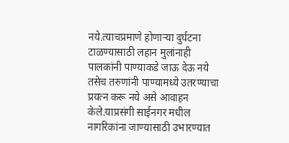नये.त्याचप्रमाणे होणाऱ्या दुर्घटना टाळण्यासाठी लहान मुलांनाही पालकांनी पाण्याकडे जाऊ देऊ नये तसेच तरुणांनी पाण्यामध्ये उतरण्याचा प्रयत्न करू नये असे आवाहन केले.याप्रसंगी साईनगर मधील नागरिकांना जाण्यासाठी उभारण्यात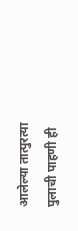आलेल्या तात्पुरत्या पुलाची पाहणी ही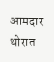आमदार थोरात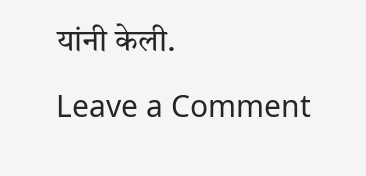यांनी केली.

Leave a Comment